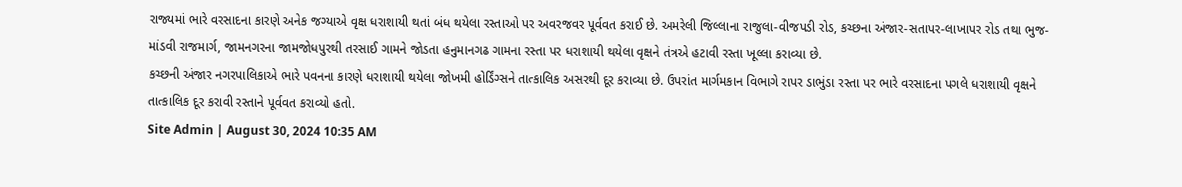રાજ્યમાં ભારે વરસાદના કારણે અનેક જગ્યાએ વૃક્ષ ધરાશાયી થતાં બંધ થયેલા રસ્તાઓ પર અવરજવર પૂર્વવત કરાઈ છે. અમરેલી જિલ્લાના રાજુલા-વીજપડી રોડ, કચ્છના અંજાર-સતાપર-લાખાપર રોડ તથા ભુજ-માંડવી રાજમાર્ગ, જામનગરના જામજોધપુરથી તરસાઈ ગામને જોડતા હનુમાનગઢ ગામના રસ્તા પર ધરાશાયી થયેલા વૃક્ષને તંત્રએ હટાવી રસ્તા ખૂલ્લા કરાવ્યા છે.
કચ્છની અંજાર નગરપાલિકાએ ભારે પવનના કારણે ધરાશાયી થયેલા જોખમી હોર્ડિંગ્સને તાત્કાલિક અસરથી દૂર કરાવ્યા છે. ઉપરાંત માર્ગમકાન વિભાગે રાપર ડાભુંડા રસ્તા પર ભારે વરસાદના પગલે ધરાશાયી વૃક્ષને તાત્કાલિક દૂર કરાવી રસ્તાને પૂર્વવત કરાવ્યો હતો.
Site Admin | August 30, 2024 10:35 AM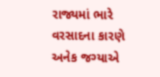રાજ્યમાં ભારે વરસાદના કારણે અનેક જગ્યાએ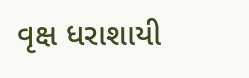વૃક્ષ ધરાશાયી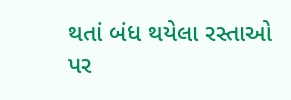થતાં બંધ થયેલા રસ્તાઓ પર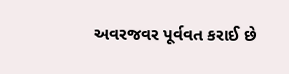અવરજવર પૂર્વવત કરાઈ છે